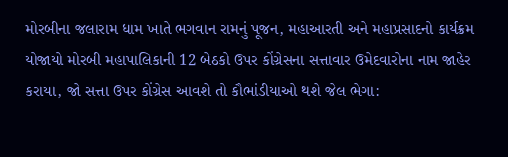મોરબીના જલારામ ધામ ખાતે ભગવાન રામનું પૂજન, મહાઆરતી અને મહાપ્રસાદનો કાર્યક્રમ યોજાયો મોરબી મહાપાલિકાની 12 બેઠકો ઉપર કોંગ્રેસના સત્તાવાર ઉમેદવારોના નામ જાહેર કરાયા, જો સત્તા ઉપર કોંગ્રેસ આવશે તો કૌભાંડીયાઓ થશે જેલ ભેગા: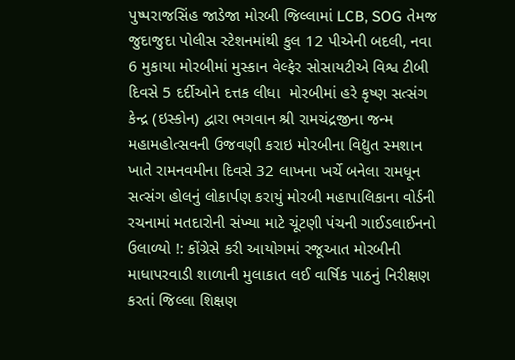પુષ્પરાજસિંહ જાડેજા મોરબી જિલ્લામાં LCB, SOG તેમજ જુદાજુદા પોલીસ સ્ટેશનમાંથી કુલ 12 પીએની બદલી, નવા 6 મુકાયા મોરબીમાં મુસ્કાન વેલ્ફેર સોસાયટીએ વિશ્વ ટીબી દિવસે 5 દર્દીઓને દત્તક લીધા  મોરબીમાં હરે કૃષ્ણ સત્સંગ કેન્દ્ર (ઇસ્કોન) દ્વારા ભગવાન શ્રી રામચંદ્રજીના જન્મ મહામહોત્સવની ઉજવણી કરાઇ મોરબીના વિદ્યુત સ્મશાન ખાતે રામનવમીના દિવસે 32 લાખના ખર્ચે બનેલા રામધૂન સત્સંગ હોલનું લોકાર્પણ કરાયું મોરબી મહાપાલિકાના વોર્ડની રચનામાં મતદારોની સંખ્યા માટે ચૂંટણી પંચની ગાઈડલાઈનનો ઉલાળ્યો !: કોંગ્રેસે કરી આયોગમાં રજૂઆત મોરબીની માધાપરવાડી શાળાની મુલાકાત લઈ વાર્ષિક પાઠનું નિરીક્ષણ કરતાં જિલ્લા શિક્ષણ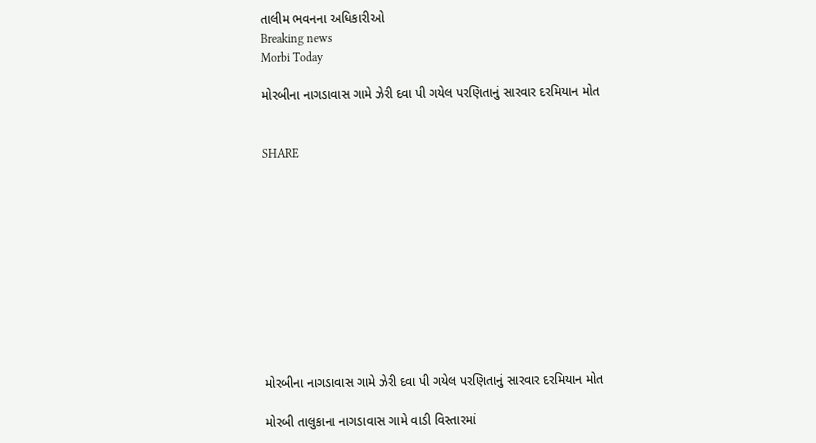તાલીમ ભવનના અધિકારીઓ
Breaking news
Morbi Today

મોરબીના નાગડાવાસ ગામે ઝેરી દવા પી ગયેલ પરણિતાનું સારવાર દરમિયાન મોત


SHARE











મોરબીના નાગડાવાસ ગામે ઝેરી દવા પી ગયેલ પરણિતાનું સારવાર દરમિયાન મોત

મોરબી તાલુકાના નાગડાવાસ ગામે વાડી વિસ્તારમાં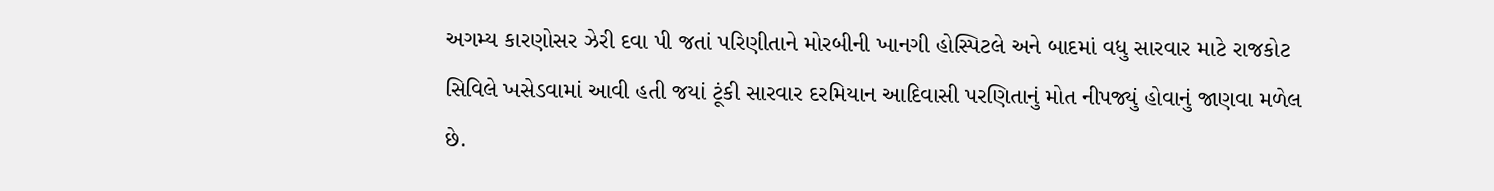અગમ્ય કારણોસર ઝેરી દવા પી જતાં પરિણીતાને મોરબીની ખાનગી હોસ્પિટલે અને બાદમાં વધુ સારવાર માટે રાજકોટ સિવિલે ખસેડવામાં આવી હતી જયાં ટૂંકી સારવાર દરમિયાન આદિવાસી પરણિતાનું મોત નીપજ્યું હોવાનું જાણવા મળેલ છે.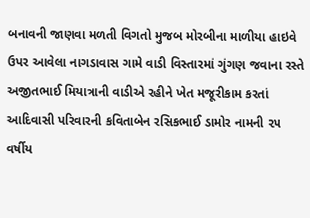બનાવની જાણવા મળતી વિગતો મુજબ મોરબીના માળીયા હાઇવે ઉપર આવેલા નાગડાવાસ ગામે વાડી વિસ્તારમાં ગુંગણ જવાના રસ્તે અજીતભાઈ મિયાત્રાની વાડીએ રહીને ખેત મજૂરીકામ કરતાં આદિવાસી પરિવારની કવિતાબેન રસિકભાઈ ડામોર નામની ૨૫ વર્ષીય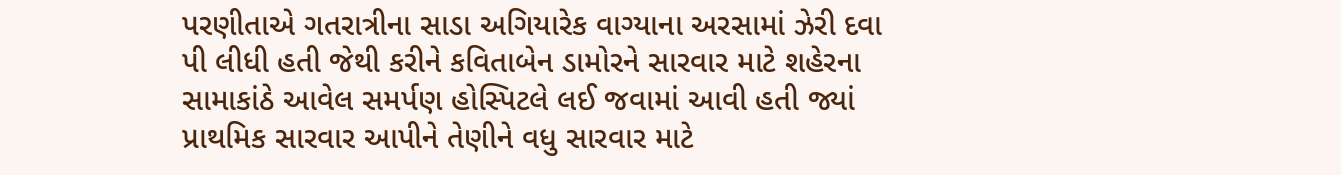પરણીતાએ ગતરાત્રીના સાડા અગિયારેક વાગ્યાના અરસામાં ઝેરી દવા પી લીધી હતી જેથી કરીને કવિતાબેન ડામોરને સારવાર માટે શહેરના સામાકાંઠે આવેલ સમર્પણ હોસ્પિટલે લઈ જવામાં આવી હતી જ્યાં પ્રાથમિક સારવાર આપીને તેણીને વધુ સારવાર માટે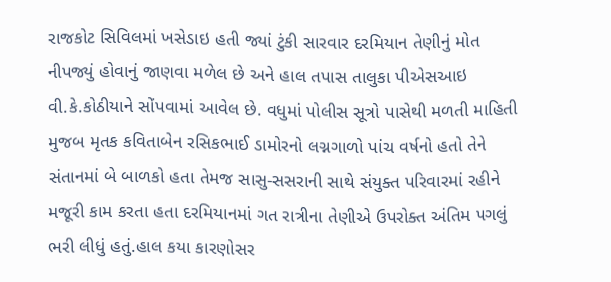રાજકોટ સિવિલમાં ખસેડાઇ હતી જ્યાં ટુંકી સારવાર દરમિયાન તેણીનું મોત નીપજ્યું હોવાનું જાણવા મળેલ છે અને હાલ તપાસ તાલુકા પીએસઆઇ વી.કે.કોઠીયાને સોંપવામાં આવેલ છે. વધુમાં પોલીસ સૂત્રો પાસેથી મળતી માહિતી મુજબ મૃતક કવિતાબેન રસિકભાઈ ડામોરનો લગ્નગાળો પાંચ વર્ષનો હતો તેને સંતાનમાં બે બાળકો હતા તેમજ સાસુ-સસરાની સાથે સંયુક્ત પરિવારમાં રહીને મજૂરી કામ કરતા હતા દરમિયાનમાં ગત રાત્રીના તેણીએ ઉપરોક્ત અંતિમ પગલું ભરી લીધું હતું.હાલ કયા કારણોસર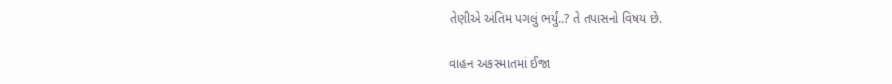તેણીએ અંતિમ પગલું ભર્યું..? તે તપાસનો વિષય છે.

વાહન અકસ્માતમાં ઈજા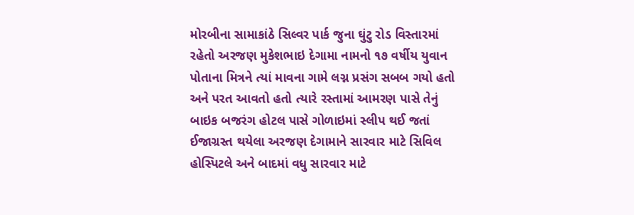મોરબીના સામાકાંઠે સિલ્વર પાર્ક જુના ઘુંટુ રોડ વિસ્તારમાં રહેતો અરજણ મુકેશભાઇ દેગામા નામનો ૧૭ વર્ષીય યુવાન પોતાના મિત્રને ત્યાં માવના ગામે લગ્ન પ્રસંગ સબબ ગયો હતો અને પરત આવતો હતો ત્યારે રસ્તામાં આમરણ પાસે તેનું બાઇક બજરંગ હોટલ પાસે ગોળાઇમાં સ્લીપ થઈ જતાં ઈજાગ્રસ્ત થયેલા અરજણ દેગામાને સારવાર માટે સિવિલ હોસ્પિટલે અને બાદમાં વધુ સારવાર માટે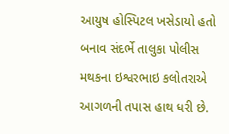આયુષ હોસ્પિટલ ખસેડાયો હતો બનાવ સંદર્ભે તાલુકા પોલીસ મથકના ઇશ્વરભાઇ કલોતરાએ આગળની તપાસ હાથ ધરી છે.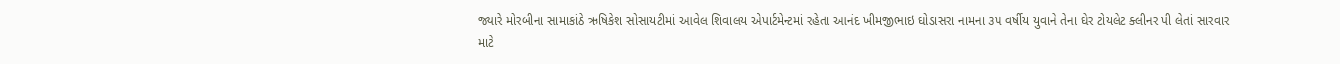જ્યારે મોરબીના સામાકાંઠે ઋષિકેશ સોસાયટીમાં આવેલ શિવાલય એપાર્ટમેન્ટમાં રહેતા આનંદ ખીમજીભાઇ ઘોડાસરા નામના ૩૫ વર્ષીય યુવાને તેના ઘેર ટોયલેટ ક્લીનર પી લેતાં સારવાર માટે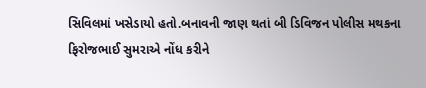સિવિલમાં ખસેડાયો હતો.બનાવની જાણ થતાં બી ડિવિજન પોલીસ મથકના ફિરોજભાઈ સુમરાએ નોંધ કરીને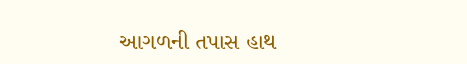આગળની તપાસ હાથ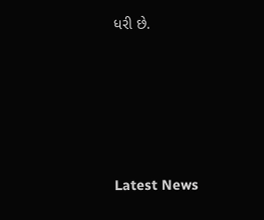ધરી છે.






Latest News